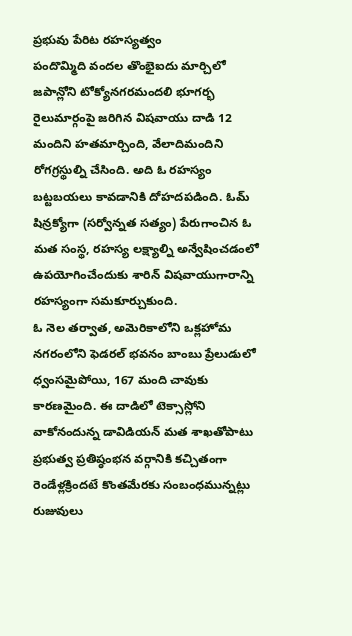ప్రభువు పేరిట రహస్యత్వం
పందొమ్మిది వందల తొంభైఐదు మార్చిలో జపాన్లోని టోక్యోనగరమందలి భూగర్భ రైలుమార్గంపై జరిగిన విషవాయు దాడి 12 మందిని హతమార్చింది, వేలాదిమందిని రోగగ్రస్థుల్ని చేసింది. అది ఓ రహస్యం బట్టబయలు కావడానికి దోహదపడింది. ఓమ్ షిన్రక్యోగా (సర్వోన్నత సత్యం) పేరుగాంచిన ఓ మత సంస్థ, రహస్య లక్ష్యాల్ని అన్వేషించడంలో ఉపయోగించేందుకు శారిన్ విషవాయుగారాన్ని రహస్యంగా సమకూర్చుకుంది.
ఓ నెల తర్వాత, అమెరికాలోని ఒక్లహోమ నగరంలోని ఫెడరల్ భవనం బాంబు ప్రేలుడులో ధ్వంసమైపోయి, 167 మంది చావుకు కారణమైంది. ఈ దాడిలో టెక్సాస్లోని వాకోనందున్న డావిడియన్ మత శాఖతోపాటు ప్రభుత్వ ప్రతిష్ఠంభన వర్గానికి కచ్చితంగా రెండేళ్లక్రిందటే కొంతమేరకు సంబంధమున్నట్లు రుజువులు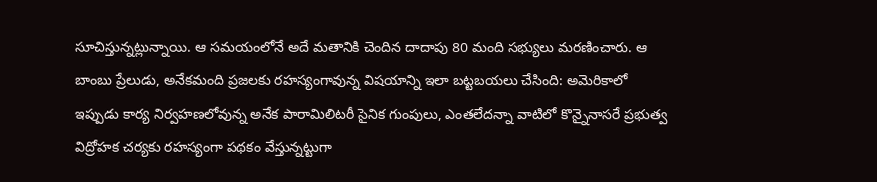సూచిస్తున్నట్లున్నాయి. ఆ సమయంలోనే అదే మతానికి చెందిన దాదాపు 80 మంది సభ్యులు మరణించారు. ఆ బాంబు ప్రేలుడు, అనేకమంది ప్రజలకు రహస్యంగావున్న విషయాన్ని ఇలా బట్టబయలు చేసింది: అమెరికాలో ఇప్పుడు కార్య నిర్వహణలోవున్న అనేక పారామిలిటరీ సైనిక గుంపులు, ఎంతలేదన్నా వాటిలో కొన్నైనాసరే ప్రభుత్వ విద్రోహక చర్యకు రహస్యంగా పథకం వేస్తున్నట్టుగా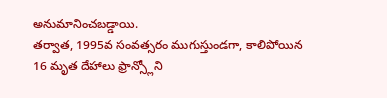అనుమానించబడ్డాయి.
తర్వాత, 1995వ సంవత్సరం ముగుస్తుండగా, కాలిపోయిన 16 మృత దేహాలు ఫ్రాన్స్లోని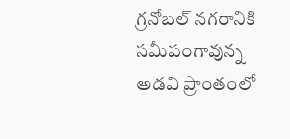గ్రనోబల్ నగరానికి సమీపంగావున్న అడవి ప్రాంతంలో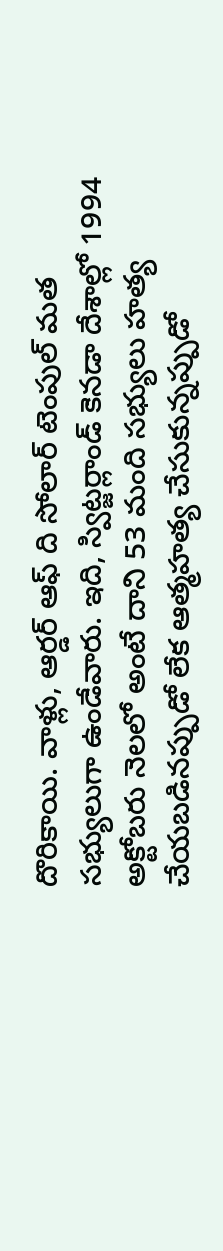దొరికాయి. వాళ్లు, ఆర్డర్ ఆఫ్ ది సోలార్ టెంపుల్ మత సభ్యులుగా ఉండేవారు. ఇది, స్విట్జర్లాండ్ కెనడా దేశాల్లో 1994 అక్టోబరు నెలలో అంటే దాని 53 మంది సభ్యులు హత్య చేయబడినప్పుడో లేక ఆత్మహత్య చేసుకున్నప్పుడో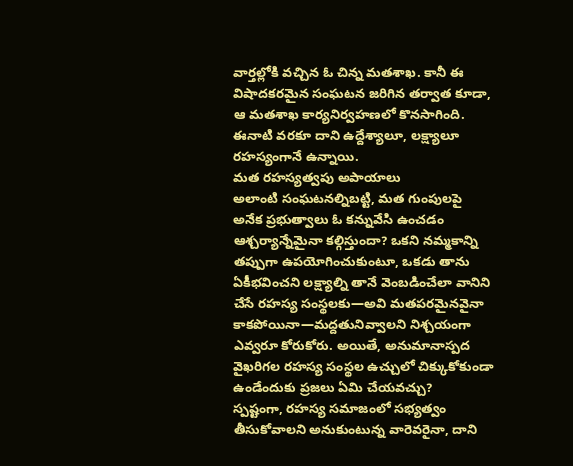వార్తల్లోకి వచ్చిన ఓ చిన్న మతశాఖ. కానీ ఈ విషాదకరమైన సంఘటన జరిగిన తర్వాత కూడా, ఆ మతశాఖ కార్యనిర్వహణలో కొనసాగింది. ఈనాటి వరకూ దాని ఉద్దేశ్యాలూ, లక్ష్యాలూ రహస్యంగానే ఉన్నాయి.
మత రహస్యత్వపు అపాయాలు
అలాంటి సంఘటనల్నిబట్టి, మత గుంపులపై అనేక ప్రభుత్వాలు ఓ కన్నువేసి ఉంచడం ఆశ్చర్యాన్నేమైనా కల్గిస్తుందా? ఒకని నమ్మకాన్ని తప్పుగా ఉపయోగించుకుంటూ, ఒకడు తాను ఏకీభవించని లక్ష్యాల్ని తానే వెంబడించేలా వానిని చేసే రహస్య సంస్థలకు—అవి మతపరమైనవైనా కాకపోయినా—మద్దతునివ్వాలని నిశ్చయంగా ఎవ్వరూ కోరుకోరు. అయితే, అనుమానాస్పద వైఖరిగల రహస్య సంస్థల ఉచ్చులో చిక్కుకోకుండా ఉండేందుకు ప్రజలు ఏమి చేయవచ్చు?
స్పష్టంగా, రహస్య సమాజంలో సభ్యత్వం తీసుకోవాలని అనుకుంటున్న వారెవరైనా, దాని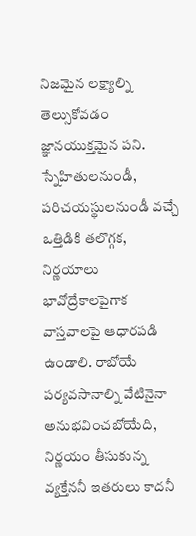నిజమైన లక్ష్యాల్ని తెల్సుకోవడం జ్ఞానయుక్తమైన పని. స్నేహితులనుండీ, పరిచయస్థులనుండీ వచ్చే ఒత్తిడికి తలొగ్గక, నిర్ణయాలు భావోద్రేకాలపైగాక వాస్తవాలపై ఆధారపడి ఉండాలి. రాబోయే పర్యవసానాల్ని వేటినైనా అనుభవించబోయేది, నిర్ణయం తీసుకున్న వ్యక్తేననీ ఇతరులు కాదనీ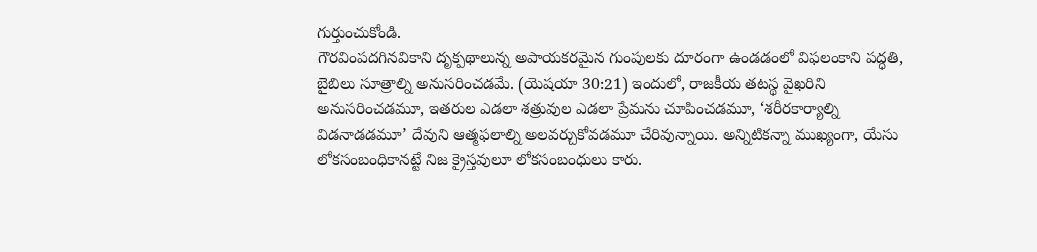గుర్తుంచుకోండి.
గౌరవింపదగినవికాని దృక్పథాలున్న అపాయకరమైన గుంపులకు దూరంగా ఉండడంలో విఫలంకాని పద్ధతి, బైబిలు సూత్రాల్ని అనుసరించడమే. (యెషయా 30:21) ఇందులో, రాజకీయ తటస్థ వైఖరిని అనుసరించడమూ, ఇతరుల ఎడలా శత్రువుల ఎడలా ప్రేమను చూపించడమూ, ‘శరీరకార్యాల్ని విడనాడడమూ’ దేవుని ఆత్మఫలాల్ని అలవర్చుకోవడమూ చేరివున్నాయి. అన్నిటికన్నా ముఖ్యంగా, యేసు లోకసంబంధికానట్టే నిజ క్రైస్తవులూ లోకసంబంధులు కారు.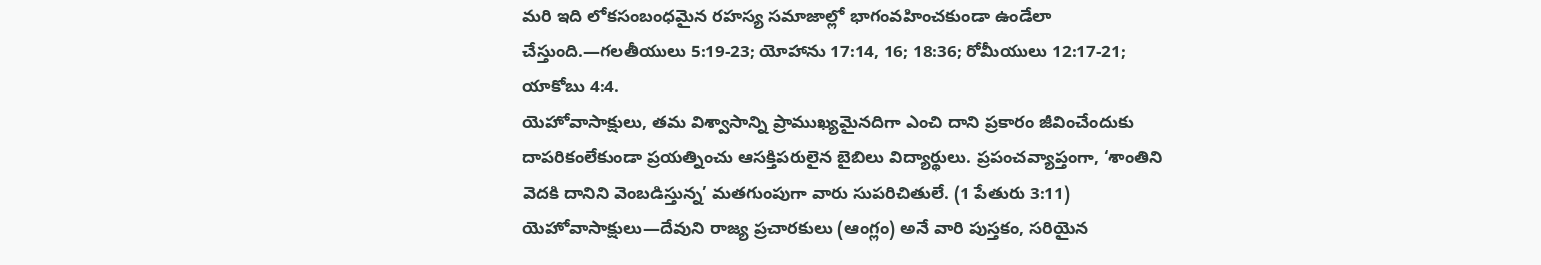మరి ఇది లోకసంబంధమైన రహస్య సమాజాల్లో భాగంవహించకుండా ఉండేలా చేస్తుంది.—గలతీయులు 5:19-23; యోహాను 17:14, 16; 18:36; రోమీయులు 12:17-21; యాకోబు 4:4.
యెహోవాసాక్షులు, తమ విశ్వాసాన్ని ప్రాముఖ్యమైనదిగా ఎంచి దాని ప్రకారం జీవించేందుకు దాపరికంలేకుండా ప్రయత్నించు ఆసక్తిపరులైన బైబిలు విద్యార్థులు. ప్రపంచవ్యాప్తంగా, ‘శాంతిని వెదకి దానిని వెంబడిస్తున్న’ మతగుంపుగా వారు సుపరిచితులే. (1 పేతురు 3:11) యెహోవాసాక్షులు—దేవుని రాజ్య ప్రచారకులు (ఆంగ్లం) అనే వారి పుస్తకం, సరియైన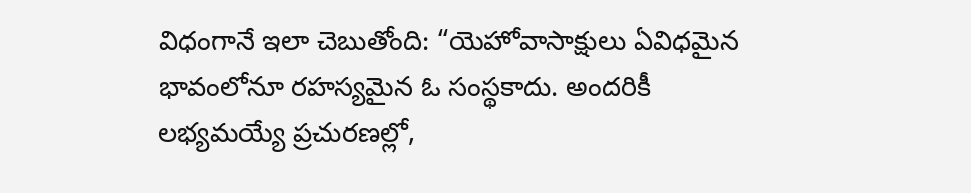విధంగానే ఇలా చెబుతోంది: “యెహోవాసాక్షులు ఏవిధమైన భావంలోనూ రహస్యమైన ఓ సంస్థకాదు. అందరికీ లభ్యమయ్యే ప్రచురణల్లో,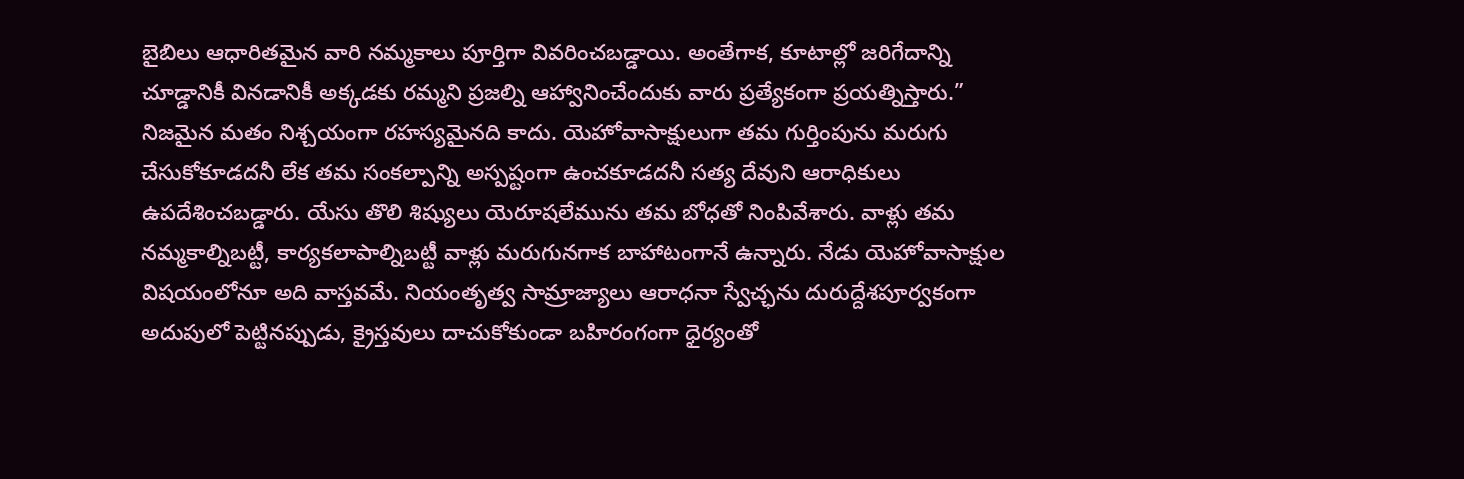బైబిలు ఆధారితమైన వారి నమ్మకాలు పూర్తిగా వివరించబడ్డాయి. అంతేగాక, కూటాల్లో జరిగేదాన్ని చూడ్డానికీ వినడానికీ అక్కడకు రమ్మని ప్రజల్ని ఆహ్వానించేందుకు వారు ప్రత్యేకంగా ప్రయత్నిస్తారు.”
నిజమైన మతం నిశ్చయంగా రహస్యమైనది కాదు. యెహోవాసాక్షులుగా తమ గుర్తింపును మరుగు చేసుకోకూడదనీ లేక తమ సంకల్పాన్ని అస్పష్టంగా ఉంచకూడదనీ సత్య దేవుని ఆరాధికులు ఉపదేశించబడ్డారు. యేసు తొలి శిష్యులు యెరూషలేమును తమ బోధతో నింపివేశారు. వాళ్లు తమ నమ్మకాల్నిబట్టీ, కార్యకలాపాల్నిబట్టీ వాళ్లు మరుగునగాక బాహాటంగానే ఉన్నారు. నేడు యెహోవాసాక్షుల విషయంలోనూ అది వాస్తవమే. నియంతృత్వ సామ్రాజ్యాలు ఆరాధనా స్వేచ్ఛను దురుద్దేశపూర్వకంగా అదుపులో పెట్టినప్పుడు, క్రైస్తవులు దాచుకోకుండా బహిరంగంగా ధైర్యంతో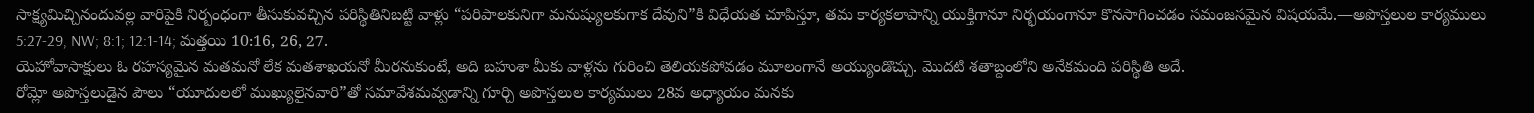సాక్ష్యమిచ్చినందువల్ల వారిపైకి నిర్బంధంగా తీసుకువచ్చిన పరిస్థితినిబట్టి వాళ్లు “పరిపాలకునిగా మనుష్యులకుగాక దేవుని”కి విధేయత చూపిస్తూ, తమ కార్యకలాపాన్ని యుక్తిగానూ నిర్భయంగానూ కొనసాగించడం సమంజసమైన విషయమే.—అపొస్తలుల కార్యములు 5:27-29, NW; 8:1; 12:1-14; మత్తయి 10:16, 26, 27.
యెహోవాసాక్షులు ఓ రహస్యమైన మతమనో లేక మతశాఖయనో మీరనుకుంటే, అది బహుశా మీకు వాళ్లను గురించి తెలియకపోవడం మూలంగానే అయ్యుండొచ్చు. మొదటి శతాబ్దంలోని అనేకమంది పరిస్థితి అదే.
రోమ్లో అపొస్తలుడైన పౌలు “యూదులలో ముఖ్యులైనవారి”తో సమావేశమవ్వడాన్ని గూర్చి అపొస్తలుల కార్యములు 28వ అధ్యాయం మనకు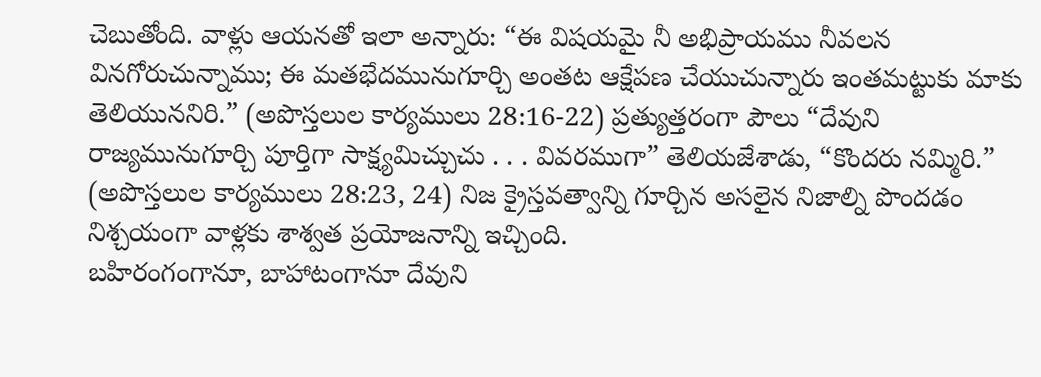చెబుతోంది. వాళ్లు ఆయనతో ఇలా అన్నారు: “ఈ విషయమై నీ అభిప్రాయము నీవలన వినగోరుచున్నాము; ఈ మతభేదమునుగూర్చి అంతట ఆక్షేపణ చేయుచున్నారు ఇంతమట్టుకు మాకు తెలియుననిరి.” (అపొస్తలుల కార్యములు 28:16-22) ప్రత్యుత్తరంగా పౌలు “దేవుని రాజ్యమునుగూర్చి పూర్తిగా సాక్ష్యమిచ్చుచు . . . వివరముగా” తెలియజేశాడు, “కొందరు నమ్మిరి.” (అపొస్తలుల కార్యములు 28:23, 24) నిజ క్రైస్తవత్వాన్ని గూర్చిన అసలైన నిజాల్ని పొందడం నిశ్చయంగా వాళ్లకు శాశ్వత ప్రయోజనాన్ని ఇచ్చింది.
బహిరంగంగానూ, బాహాటంగానూ దేవుని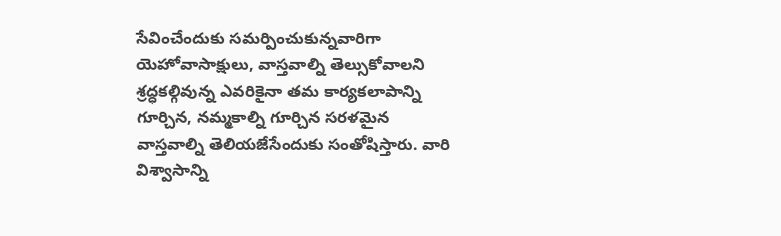సేవించేందుకు సమర్పించుకున్నవారిగా యెహోవాసాక్షులు, వాస్తవాల్ని తెల్సుకోవాలని శ్రద్ధకల్గివున్న ఎవరికైనా తమ కార్యకలాపాన్ని గూర్చిన, నమ్మకాల్ని గూర్చిన సరళమైన వాస్తవాల్ని తెలియజేసేందుకు సంతోషిస్తారు. వారి విశ్వాసాన్ని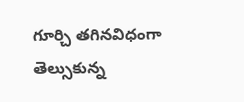గూర్చి తగినవిధంగా తెల్సుకున్న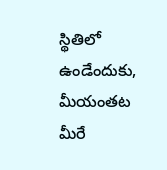స్థితిలో ఉండేందుకు, మీయంతట మీరే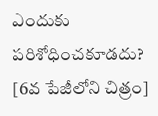ఎందుకు పరిశోధించకూడదు?
[6వ పేజీలోని చిత్రం]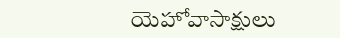యెహోవాసాక్షులు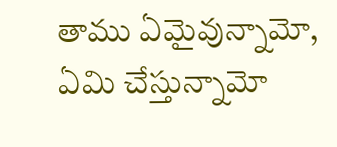తాము ఏమైవున్నామో, ఏమి చేస్తున్నామో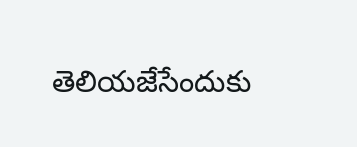తెలియజేసేందుకు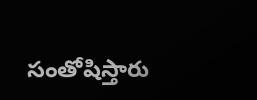సంతోషిస్తారు